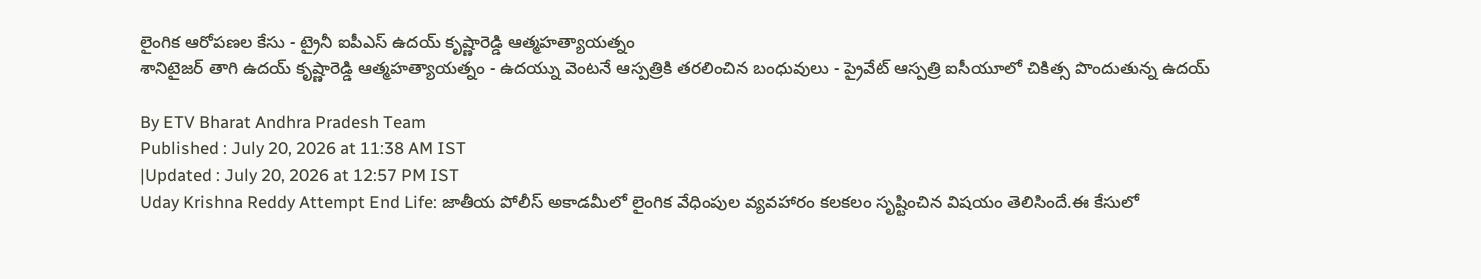లైంగిక ఆరోపణల కేసు - ట్రైనీ ఐపీఎస్ ఉదయ్ కృష్ణారెడ్డి ఆత్మహత్యాయత్నం
శానిటైజర్ తాగి ఉదయ్ కృష్ణారెడ్డి ఆత్మహత్యాయత్నం - ఉదయ్ను వెంటనే ఆస్పత్రికి తరలించిన బంధువులు - ప్రైవేట్ ఆస్పత్రి ఐసీయూలో చికిత్స పొందుతున్న ఉదయ్

By ETV Bharat Andhra Pradesh Team
Published : July 20, 2026 at 11:38 AM IST
|Updated : July 20, 2026 at 12:57 PM IST
Uday Krishna Reddy Attempt End Life: జాతీయ పోలీస్ అకాడమీలో లైంగిక వేధింపుల వ్యవహారం కలకలం సృష్టించిన విషయం తెలిసిందే.ఈ కేసులో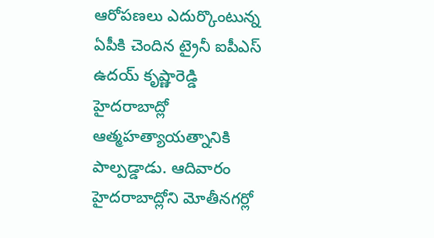ఆరోపణలు ఎదుర్కొంటున్న ఏపీకి చెందిన ట్రైనీ ఐపీఎస్ ఉదయ్ కృష్ణారెడ్డి హైదరాబాద్లో ఆత్మహత్యాయత్నానికి పాల్పడ్డాడు. ఆదివారం హైదరాబాద్లోని మోతీనగర్లో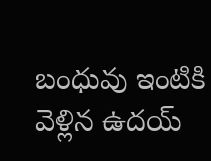బంధువు ఇంటికి వెళ్లిన ఉదయ్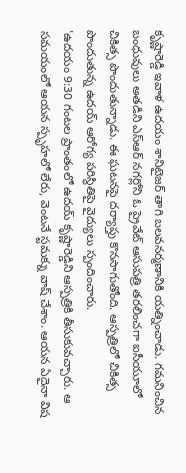కృష్ణారెడ్డి ఇవాళ ఉదయం శానిటైజర్ తాగి బలవనర్మణానికి యత్నించాడు. గమనించిన బంధువులు అతడిని ఎస్ఆర్ నగర్లోని ఓ ప్రైవేట్ ఆసుపత్రి తరలించగా ఐసీయూలో చికిత్స పొందుతున్నాడు. ఈ ఘటనపై దర్యాప్తు కొనసాగుతోంది. ఆస్పత్రిలో చికిత్స పొందుతున్న ఉదయ్ ఆరోగ్య పరిస్థితిపై వైద్యులు స్పందించారు.
'ఉదయం 9:30 గంటల ప్రాంతంలో ఉదయ్ కృష్ణారెడ్డిని ఆస్పత్రికి తీసుకువచ్చారు. ఆ సమయంలో ఆయన స్పృహలో లేరు, వెంటనే స్టమక్ను వాష్ చేశాం. ఆయన ఏదైనా విష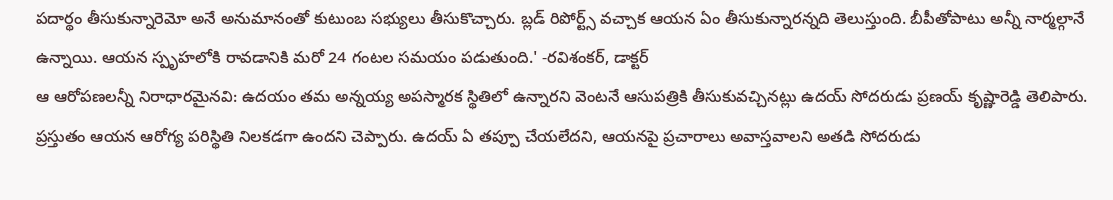పదార్థం తీసుకున్నారెమో అనే అనుమానంతో కుటుంబ సభ్యులు తీసుకొచ్చారు. బ్లడ్ రిపోర్ట్స్ వచ్చాక ఆయన ఏం తీసుకున్నారన్నది తెలుస్తుంది. బీపీతోపాటు అన్నీ నార్మల్గానే ఉన్నాయి. ఆయన స్పృహలోకి రావడానికి మరో 24 గంటల సమయం పడుతుంది.' -రవిశంకర్, డాక్టర్
ఆ ఆరోపణలన్నీ నిరాధారమైనవి: ఉదయం తమ అన్నయ్య అపస్మారక స్థితిలో ఉన్నారని వెంటనే ఆసుపత్రికి తీసుకువచ్చినట్లు ఉదయ్ సోదరుడు ప్రణయ్ కృష్ణారెడ్డి తెలిపారు. ప్రస్తుతం ఆయన ఆరోగ్య పరిస్థితి నిలకడగా ఉందని చెప్పారు. ఉదయ్ ఏ తప్పూ చేయలేదని, ఆయనపై ప్రచారాలు అవాస్తవాలని అతడి సోదరుడు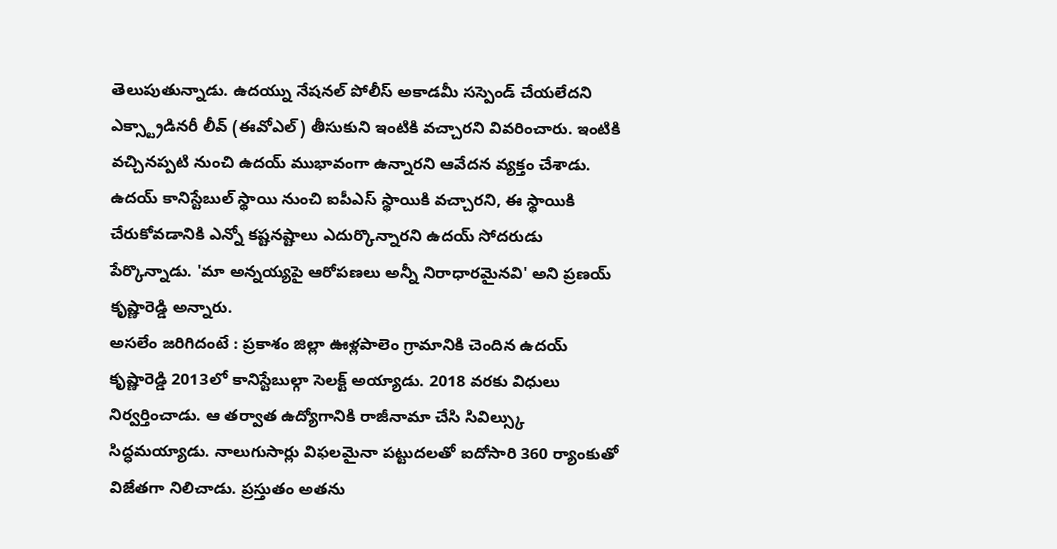తెలుపుతున్నాడు. ఉదయ్ను నేషనల్ పోలీస్ అకాడమీ సస్పెండ్ చేయలేదని ఎక్స్ట్రాడినరీ లీవ్ (ఈవోఎల్) తీసుకుని ఇంటికి వచ్చారని వివరించారు. ఇంటికి వచ్చినప్పటి నుంచి ఉదయ్ ముభావంగా ఉన్నారని ఆవేదన వ్యక్తం చేశాడు. ఉదయ్ కానిస్టేబుల్ స్థాయి నుంచి ఐపీఎస్ స్థాయికి వచ్చారని, ఈ స్థాయికి చేరుకోవడానికి ఎన్నో కష్టనష్టాలు ఎదుర్కొన్నారని ఉదయ్ సోదరుడు పేర్కొన్నాడు. 'మా అన్నయ్యపై ఆరోపణలు అన్నీ నిరాధారమైనవి' అని ప్రణయ్ కృష్ణారెడ్డి అన్నారు.
అసలేం జరిగిదంటే : ప్రకాశం జిల్లా ఊళ్లపాలెం గ్రామానికి చెందిన ఉదయ్ కృష్ణారెడ్డి 2013లో కానిస్టేబుల్గా సెలక్ట్ అయ్యాడు. 2018 వరకు విధులు నిర్వర్తించాడు. ఆ తర్వాత ఉద్యోగానికి రాజీనామా చేసి సివిల్స్కు సిద్ధమయ్యాడు. నాలుగుసార్లు విఫలమైనా పట్టుదలతో ఐదోసారి 360 ర్యాంకుతో విజేతగా నిలిచాడు. ప్రస్తుతం అతను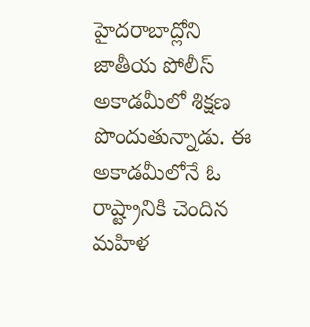హైదరాబాద్లోని జాతీయ పోలీస్ అకాడమీలో శిక్షణ పొందుతున్నాడు. ఈ అకాడమీలోనే ఓ రాష్ట్రానికి చెందిన మహిళ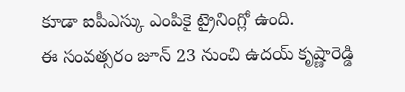కూడా ఐపీఎస్కు ఎంపికై ట్రైనింగ్లో ఉంది.
ఈ సంవత్సరం జూన్ 23 నుంచి ఉదయ్ కృష్ణారెడ్డి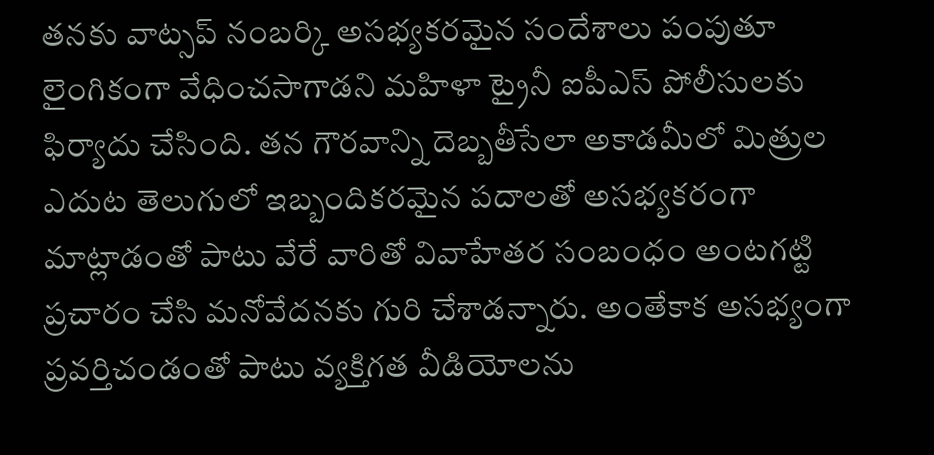తనకు వాట్సప్ నంబర్కి అసభ్యకరమైన సందేశాలు పంపుతూ లైంగికంగా వేధించసాగాడని మహిళా ట్రైనీ ఐపీఎస్ పోలీసులకు ఫిర్యాదు చేసింది. తన గౌరవాన్ని దెబ్బతీసేలా అకాడమీలో మిత్రుల ఎదుట తెలుగులో ఇబ్బందికరమైన పదాలతో అసభ్యకరంగా మాట్లాడంతో పాటు వేరే వారితో వివాహేతర సంబంధం అంటగట్టి ప్రచారం చేసి మనోవేదనకు గురి చేశాడన్నారు. అంతేకాక అసభ్యంగా ప్రవర్తిచండంతో పాటు వ్యక్తిగత వీడియోలను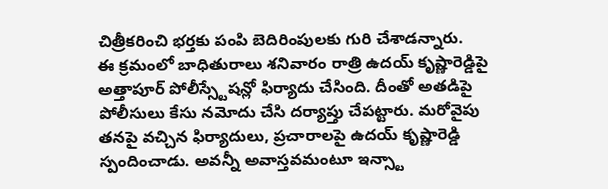చిత్రీకరించి భర్తకు పంపి బెదిరింపులకు గురి చేశాడన్నారు.
ఈ క్రమంలో బాధితురాలు శనివారం రాత్రి ఉదయ్ కృష్ణారెడ్డిపై అత్తాపూర్ పోలీస్స్టేషన్లో ఫిర్యాదు చేసింది. దీంతో అతడిపై పోలీసులు కేసు నమోదు చేసి దర్యాప్తు చేపట్టారు. మరోవైపు తనపై వచ్చిన ఫిర్యాదులు, ప్రచారాలపై ఉదయ్ కృష్ణారెడ్డి స్పందించాడు. అవన్నీ అవాస్తవమంటూ ఇన్స్టా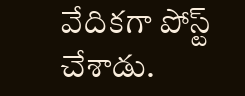వేదికగా పోస్ట్ చేశాడు.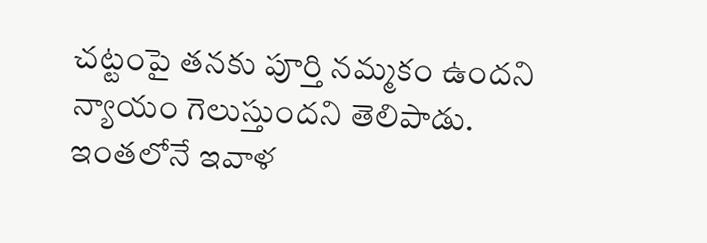చట్టంపై తనకు పూర్తి నమ్మకం ఉందని న్యాయం గెలుస్తుందని తెలిపాడు. ఇంతలోనే ఇవాళ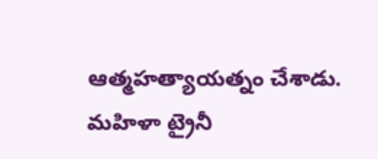ఆత్మహత్యాయత్నం చేశాడు.
మహిళా ట్రైనీ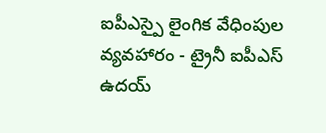ఐపీఎస్పై లైంగిక వేధింపుల వ్యవహారం - ట్రైనీ ఐపీఎస్ ఉదయ్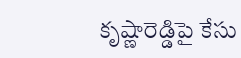కృష్ణారెడ్డిపై కేసు